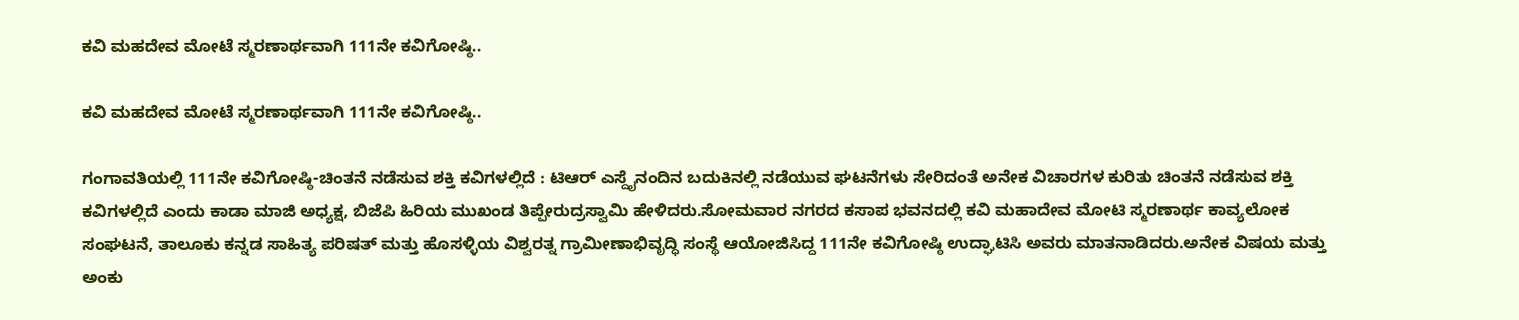ಕವಿ ಮಹದೇವ ಮೋಟೆ ಸ್ಮರಣಾರ್ಥವಾಗಿ 111ನೇ ಕವಿಗೋಷ್ಠಿ..

ಕವಿ ಮಹದೇವ ಮೋಟೆ ಸ್ಮರಣಾರ್ಥವಾಗಿ 111ನೇ ಕವಿಗೋಷ್ಠಿ..

ಗಂಗಾವತಿಯಲ್ಲಿ 111ನೇ ಕವಿಗೋಷ್ಠಿ-ಚಿಂತನೆ ನಡೆಸುವ ಶಕ್ತಿ ಕವಿಗಳಲ್ಲಿದೆ : ಟಿಆರ್ ಎಸ್ದೈನಂದಿನ ಬದುಕಿನಲ್ಲಿ ನಡೆಯುವ ಘಟನೆಗಳು ಸೇರಿದಂತೆ ಅನೇಕ ವಿಚಾರಗಳ ಕುರಿತು ಚಿಂತನೆ ನಡೆಸುವ ಶಕ್ತಿ ಕವಿಗಳಲ್ಲಿದೆ ಎಂದು ಕಾಡಾ ಮಾಜಿ ಅಧ್ಯಕ್ಷ, ಬಿಜೆಪಿ ಹಿರಿಯ ಮುಖಂಡ ತಿಪ್ಪೇರುದ್ರಸ್ವಾಮಿ ಹೇಳಿದರು.ಸೋಮವಾರ ನಗರದ ಕಸಾಪ ಭವನದಲ್ಲಿ ಕವಿ ಮಹಾದೇವ ಮೋಟಿ ಸ್ಮರಣಾರ್ಥ ಕಾವ್ಯಲೋಕ ಸಂಘಟನೆ, ತಾಲೂಕು ಕನ್ನಡ ಸಾಹಿತ್ಯ ಪರಿಷತ್ ಮತ್ತು ಹೊಸಳ್ಳಿಯ ವಿಶ್ವರತ್ನ ಗ್ರಾಮೀಣಾಭಿವೃದ್ಧಿ ಸಂಸ್ಥೆ ಆಯೋಜಿಸಿದ್ದ 111ನೇ ಕವಿಗೋಷ್ಠಿ ಉದ್ಘಾಟಿಸಿ ಅವರು ಮಾತನಾಡಿದರು.ಅನೇಕ ವಿಷಯ ಮತ್ತು ಅಂಕು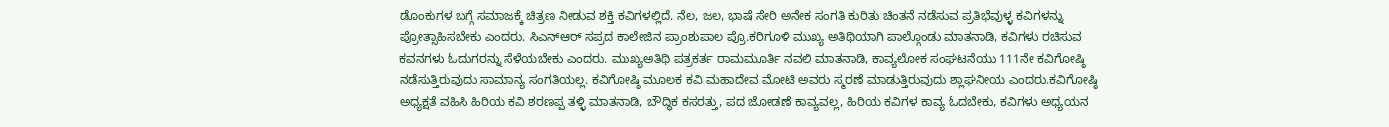ಡೊಂಕುಗಳ ಬಗ್ಗೆ ಸಮಾಜಕ್ಕೆ ಚಿತ್ರಣ ನೀಡುವ ಶಕ್ತಿ ಕವಿಗಳಲ್ಲಿದೆ. ನೆಲ, ಜಲ, ಭಾಷೆ ಸೇರಿ ಅನೇಕ ಸಂಗತಿ ಕುರಿತು ಚಿಂತನೆ ನಡೆಸುವ ಪ್ರತಿಭೆವುಳ್ಳ ಕವಿಗಳನ್ನು ಪ್ರೋತ್ಸಾಹಿಸಬೇಕು ಎಂದರು. ಸಿಎನ್ಆರ್ ಸಪ್ರದ ಕಾಲೇಜಿನ ಪ್ರಾಂಶುಪಾಲ ಪ್ರೊ.ಕರಿಗೂಳಿ ಮುಖ್ಯ ಅತಿಥಿಯಾಗಿ ಪಾಲ್ಗೊಂಡು ಮಾತನಾಡಿ, ಕವಿಗಳು ರಚಿಸುವ ಕವನಗಳು ಓದುಗರನ್ನು ಸೆಳೆಯಬೇಕು ಎಂದರು. ಮುಖ್ಯಅತಿಥಿ ಪತ್ರಕರ್ತ ರಾಮಮೂರ್ತಿ ನವಲಿ ಮಾತನಾಡಿ, ಕಾವ್ಯಲೋಕ ಸಂಘಟನೆಯು 111ನೇ ಕವಿಗೋಷ್ಠಿ ನಡೆಸುತ್ತಿರುವುದು ಸಾಮಾನ್ಯ ಸಂಗತಿಯಲ್ಲ. ಕವಿಗೋಷ್ಠಿ ಮೂಲಕ ಕವಿ ಮಹಾದೇವ ಮೋಟಿ ಅವರು ಸ್ಮರಣೆ ಮಾಡುತ್ತಿರುವುದು ಶ್ಲಾಘನೀಯ ಎಂದರು.ಕವಿಗೋಷ್ಠಿ ಅಧ್ಯಕ್ಷತೆ ವಹಿಸಿ ಹಿರಿಯ ಕವಿ ಶರಣಪ್ಪ ತಳ್ಳಿ ಮಾತನಾಡಿ, ಬೌದ್ಧಿಕ ಕಸರತ್ತು, ಪದ ಜೋಡಣೆ ಕಾವ್ಯವಲ್ಲ, ಹಿರಿಯ ಕವಿಗಳ ಕಾವ್ಯ ಓದಬೇಕು, ಕವಿಗಳು ಅಧ್ಯಯನ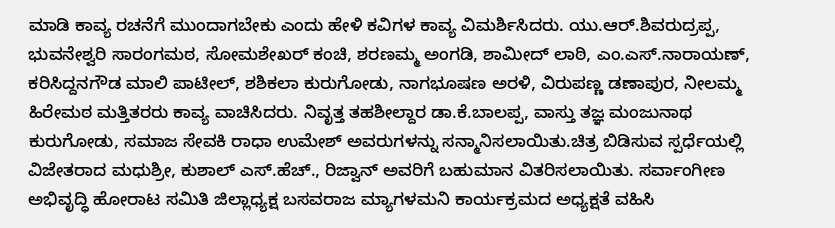ಮಾಡಿ ಕಾವ್ಯ ರಚನೆಗೆ ಮುಂದಾಗಬೇಕು ಎಂದು ಹೇಳಿ ಕವಿಗಳ ಕಾವ್ಯ ವಿಮರ್ಶಿಸಿದರು. ಯು.ಆರ್.ಶಿವರುದ್ರಪ್ಪ, ಭುವನೇಶ್ವರಿ ಸಾರಂಗಮಠ, ಸೋಮಶೇಖರ್ ಕಂಚಿ, ಶರಣಮ್ಮ ಅಂಗಡಿ, ಶಾಮೀದ್ ಲಾಠಿ, ಎಂ.ಎಸ್.ನಾರಾಯಣ್, ಕರಿಸಿದ್ದನಗೌಡ ಮಾಲಿ ಪಾಟೀಲ್, ಶಶಿಕಲಾ ಕುರುಗೋಡು, ನಾಗಭೂಷಣ ಅರಳಿ, ವಿರುಪಣ್ಣ ಡಣಾಪುರ, ನೀಲಮ್ಮ ಹಿರೇಮಠ ಮತ್ತಿತರರು ಕಾವ್ಯ ವಾಚಿಸಿದರು. ನಿವೃತ್ತ ತಹಶೀಲ್ದಾರ ಡಾ.ಕೆ.ಬಾಲಪ್ಪ, ವಾಸ್ತು ತಜ್ಞ ಮಂಜುನಾಥ ಕುರುಗೋಡು, ಸಮಾಜ ಸೇವಕಿ ರಾಧಾ ಉಮೇಶ್ ಅವರುಗಳನ್ನು ಸನ್ಮಾನಿಸಲಾಯಿತು.ಚಿತ್ರ ಬಿಡಿಸುವ ಸ್ಪರ್ಧೆಯಲ್ಲಿ ವಿಜೇತರಾದ ಮಧುಶ್ರೀ, ಕುಶಾಲ್ ಎಸ್.ಹೆಚ್., ರಿಜ್ವಾನ್ ಅವರಿಗೆ ಬಹುಮಾನ ವಿತರಿಸಲಾಯಿತು. ಸರ್ವಾಂಗೀಣ ಅಭಿವೃದ್ಧಿ ಹೋರಾಟ ಸಮಿತಿ ಜಿಲ್ಲಾಧ್ಯಕ್ಷ ಬಸವರಾಜ ಮ್ಯಾಗಳಮನಿ ಕಾರ್ಯಕ್ರಮದ ಅಧ್ಯಕ್ಷತೆ ವಹಿಸಿ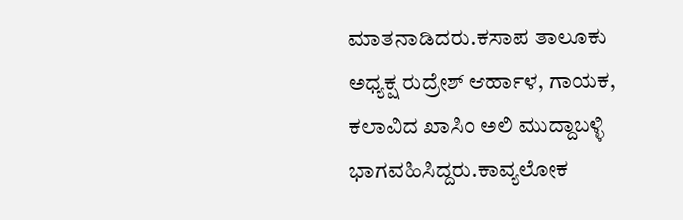ಮಾತನಾಡಿದರು.ಕಸಾಪ ತಾಲೂಕು ಅಧ್ಯಕ್ಷ ರುದ್ರೇಶ್ ಆರ್ಹಾಳ, ಗಾಯಕ, ಕಲಾವಿದ ಖಾಸಿಂ ಅಲಿ ಮುದ್ದಾಬಳ್ಳಿ ಭಾಗವಹಿಸಿದ್ದರು.ಕಾವ್ಯಲೋಕ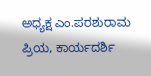ಅಧ್ಯಕ್ಷ ಎಂ.ಪರಶುರಾಮ ಪ್ರಿಯ, ಕಾರ್ಯದರ್ಶಿ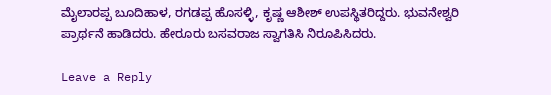ಮೈಲಾರಪ್ಪ ಬೂದಿಹಾಳ, ರಗಡಪ್ಪ ಹೊಸಳ್ಳಿ, ಕೃಷ್ಣ ಆಶೀಶ್ ಉಪಸ್ಥಿತರಿದ್ದರು. ಭುವನೇಶ್ವರಿ ಪ್ರಾರ್ಥನೆ ಹಾಡಿದರು. ಹೇರೂರು ಬಸವರಾಜ ಸ್ವಾಗತಿಸಿ ನಿರೂಪಿಸಿದರು.

Leave a Reply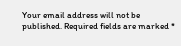Your email address will not be published. Required fields are marked *